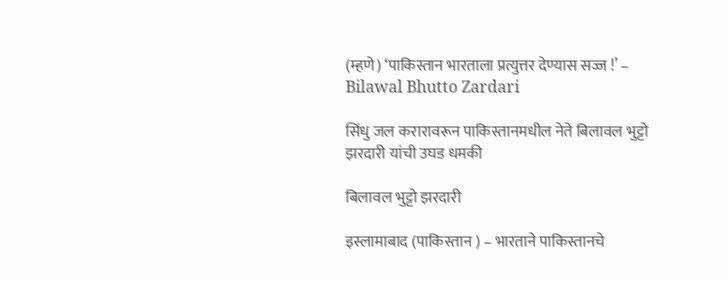(म्हणे) ‘पाकिस्तान भारताला प्रत्युत्तर देण्यास सज्ज !’ – Bilawal Bhutto Zardari

सिंधु जल करारावरून पाकिस्तानमधील नेते बिलावल भुट्टो झरदारी यांची उघड धमकी

बिलावल भुट्टो झरदारी

इस्लामाबाद (पाकिस्तान ) – भारताने पाकिस्तानचे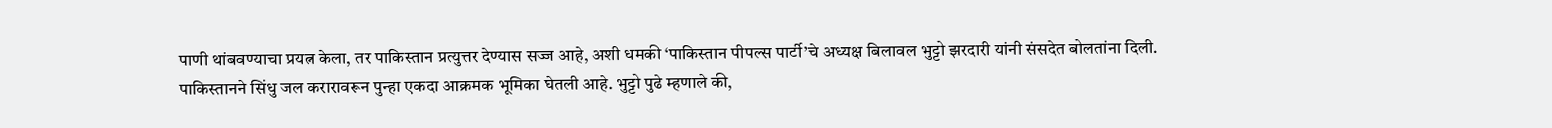पाणी थांबवण्याचा प्रयत्न केला, तर पाकिस्तान प्रत्युत्तर देण्यास सज्ज आहे, अशी धमकी ‘पाकिस्तान पीपल्स पार्टी’चे अध्यक्ष बिलावल भुट्टो झरदारी यांनी संसदेत बोलतांना दिली. पाकिस्तानने सिंधु जल करारावरून पुन्हा एकदा आक्रमक भूमिका घेतली आहे. भुट्टो पुढे म्हणाले की,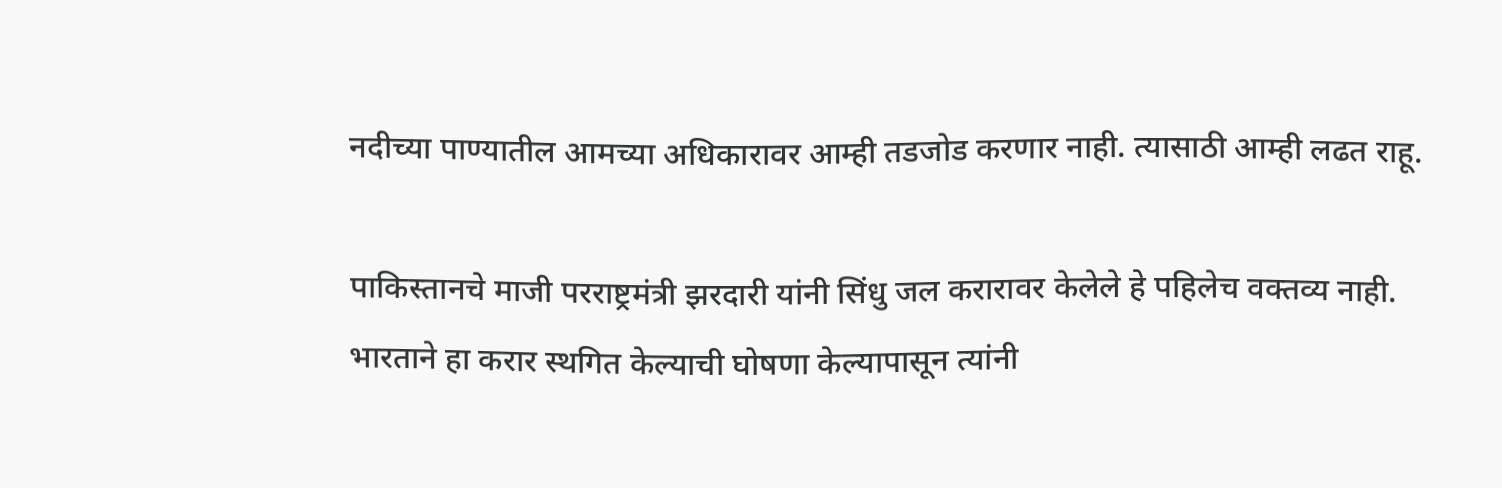नदीच्या पाण्यातील आमच्या अधिकारावर आम्ही तडजोड करणार नाही. त्यासाठी आम्ही लढत राहू.

पाकिस्तानचे माजी परराष्ट्रमंत्री झरदारी यांनी सिंधु जल करारावर केलेले हे पहिलेच वक्तव्य नाही. भारताने हा करार स्थगित केल्याची घोषणा केल्यापासून त्यांनी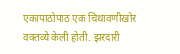एकापाठोपाठ एक चिथावणीखोर वक्तव्ये केली होती. झरदारी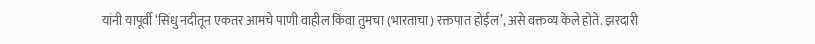यांनी यापूर्वी ‘सिंधु नदीतून एकतर आमचे पाणी वाहील किंवा तुमचा (भारताचा) रक्तपात होईल’, असे वक्तव्य केले होते. झरदारी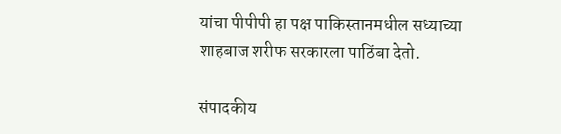यांचा पीपीपी हा पक्ष पाकिस्तानमधील सध्याच्या शाहबाज शरीफ सरकारला पाठिंबा देतो.

संपादकीय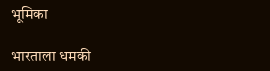भूमिका

भारताला धमकी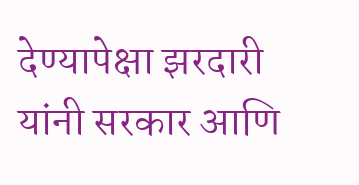देण्यापेक्षा झरदारी यांनी सरकार आणि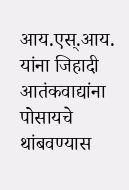आय.एस्.आय. यांना जिहादी आतंकवाद्यांना पोसायचे थांबवण्यास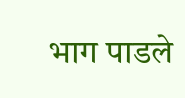भाग पाडले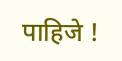पाहिजे !